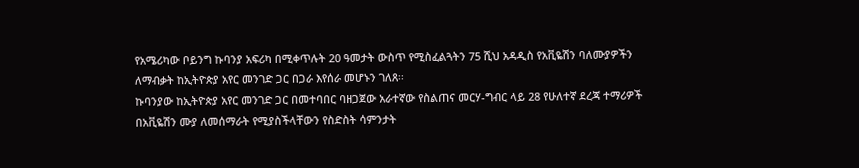የአሜሪካው ቦይንግ ኩባንያ አፍሪካ በሚቀጥሉት 20 ዓመታት ውስጥ የሚስፈልጓትን 75 ሺህ አዳዲስ የአቪዬሽን ባለሙያዎችን ለማብቃት ከኢትዮጵያ አየር መንገድ ጋር በጋራ እየሰራ መሆኑን ገለጸ፡፡
ኩባንያው ከኢትዮጵያ አየር መንገድ ጋር በመተባበር ባዘጋጀው አራተኛው የስልጠና መርሃ-ግብር ላይ 28 የሁለተኛ ደረጃ ተማሪዎች በአቪዬሽን ሙያ ለመሰማራት የሚያስችላቸውን የስድስት ሳምንታት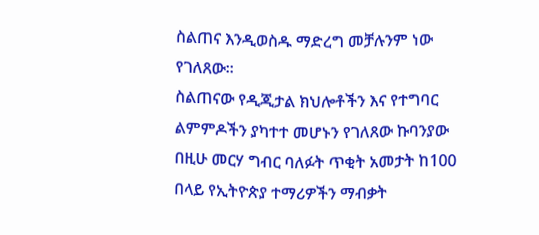ስልጠና እንዲወስዱ ማድረግ መቻሉንም ነው የገለጸው፡፡
ስልጠናው የዲጂታል ክህሎቶችን እና የተግባር ልምምዶችን ያካተተ መሆኑን የገለጸው ኩባንያው በዚሁ መርሃ ግብር ባለፉት ጥቂት አመታት ከ100 በላይ የኢትዮጵያ ተማሪዎችን ማብቃት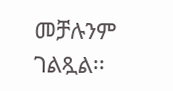መቻሉንም ገልጿል፡፡